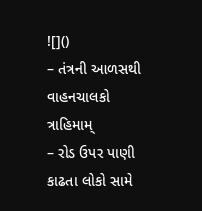![]()
– તંત્રની આળસથી વાહનચાલકો ત્રાહિમામ્
– રોડ ઉપર પાણી કાઢતા લોકો સામે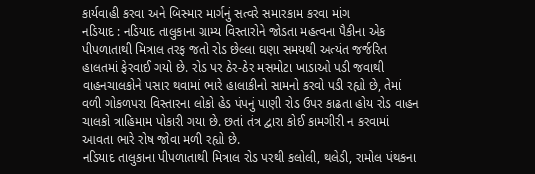કાર્યવાહી કરવા અને બિસ્માર માર્ગનું સત્વરે સમારકામ કરવા માંગ
નડિયાદ : નડિયાદ તાલુકાના ગ્રામ્ય વિસ્તારોને જોડતા મહત્વના પૈકીના એક પીપળાતાથી મિત્રાલ તરફ જતો રોડ છેલ્લા ઘણા સમયથી અત્યંત જર્જરિત હાલતમાં ફેરવાઈ ગયો છે. રોડ પર ઠેર-ઠેર મસમોટા ખાડાઓ પડી જવાથી વાહનચાલકોને પસાર થવામાં ભારે હાલાકીનો સામનો કરવો પડી રહ્યો છે, તેમાં વળી ગોકળપરા વિસ્તારના લોકો હેડ પંપનું પાણી રોડ ઉપર કાઢતા હોય રોડ વાહન ચાલકો ત્રાહિમામ પોકારી ગયા છે. છતાં તંત્ર દ્વારા કોઈ કામગીરી ન કરવામાં આવતા ભારે રોષ જોવા મળી રહ્યો છે.
નડિયાદ તાલુકાના પીપળાતાથી મિત્રાલ રોડ પરથી કલોલી, થલેડી, રામોલ પંથકના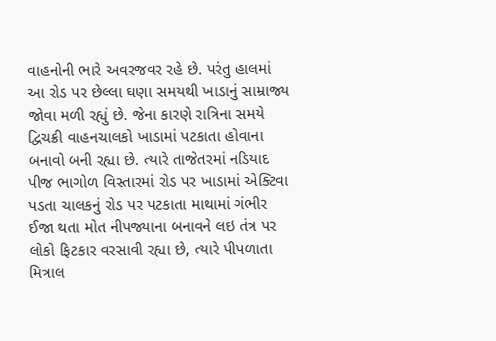વાહનોની ભારે અવરજવર રહે છે. પરંતુ હાલમાં આ રોડ પર છેલ્લા ઘણા સમયથી ખાડાનું સામ્રાજ્ય જોવા મળી રહ્યું છે. જેના કારણે રાત્રિના સમયે દ્વિચક્રી વાહનચાલકો ખાડામાં પટકાતા હોવાના બનાવો બની રહ્યા છે. ત્યારે તાજેતરમાં નડિયાદ પીજ ભાગોળ વિસ્તારમાં રોડ પર ખાડામાં એક્ટિવા પડતા ચાલકનું રોડ પર પટકાતા માથામાં ગંભીર ઈજા થતા મોત નીપજ્યાના બનાવને લઇ તંત્ર પર લોકો ફિટકાર વરસાવી રહ્યા છે, ત્યારે પીપળાતા મિત્રાલ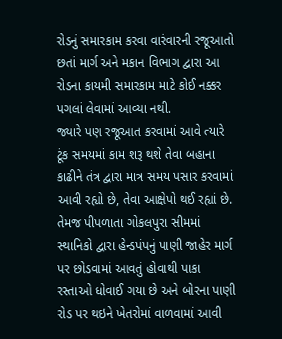રોડનું સમારકામ કરવા વારંવારની રજૂઆતો છતાં માર્ગ અને મકાન વિભાગ દ્વારા આ રોડના કાયમી સમારકામ માટે કોઈ નક્કર પગલાં લેવામાં આવ્યા નથી.
જ્યારે પણ રજૂઆત કરવામાં આવે ત્યારે ટૂંક સમયમાં કામ શરૂ થશે તેવા બહાના કાઢીને તંત્ર દ્વારા માત્ર સમય પસાર કરવામાં આવી રહ્યો છે, તેવા આક્ષેપો થઈ રહ્યાં છે. તેમજ પીપળાતા ગોકલપુરા સીમમાં સ્થાનિકો દ્વારા હેન્ડપંપનું પાણી જાહેર માર્ગ પર છોડવામાં આવતું હોવાથી પાકા રસ્તાઓ ધોવાઈ ગયા છે અને બોરના પાણી રોડ પર થઇને ખેતરોમાં વાળવામાં આવી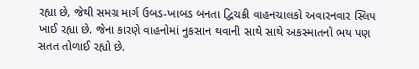રહ્યા છે, જેથી સમગ્ર માર્ગ ઉબડ-ખાબડ બનતા દ્વિચક્રી વાહનચાલકો અવારનવાર સ્લિપ ખાઈ રહ્યા છે. જેના કારણે વાહનોમાં નુકસાન થવાની સાથે સાથે અકસ્માતનો ભય પણ સતત તોળાઈ રહ્યો છે.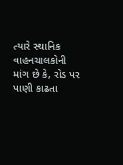ત્યારે સ્થાનિક વાહનચાલકોની માંગ છે કે, રોડ પર પાણી કાઢતા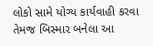લોકો સામે યોગ્ય કાર્યવાહી કરવા તેમજ બિસ્માર બનેલા આ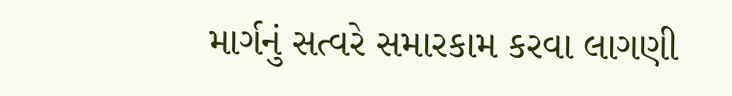માર્ગનું સત્વરે સમારકામ કરવા લાગણી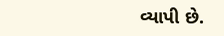વ્યાપી છે.